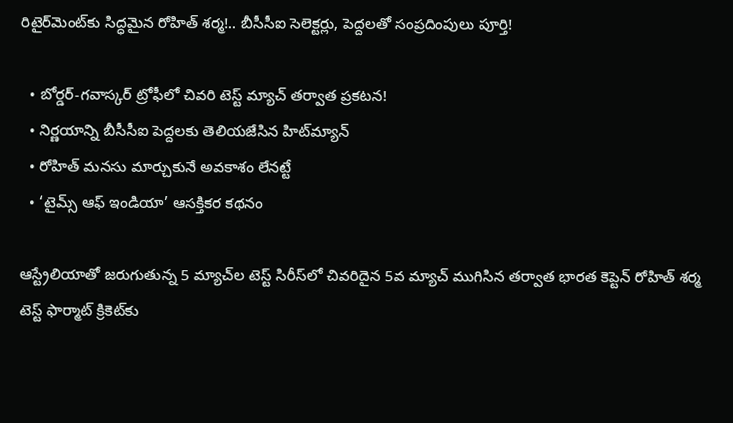రిటైర్‌మెంట్‌కు సిద్ధమైన రోహిత్ శర్మ!.. బీసీసీఐ సెలెక్టర్లు, పెద్దలతో సంప్రదింపులు పూర్తి!

  • బోర్డర్-గవాస్కర్ ట్రోఫీలో చివరి టెస్ట్ మ్యాచ్ తర్వాత ప్రకటన!
  • నిర్ణయాన్ని బీసీసీఐ పెద్దలకు తెలియజేసిన హిట్‌మ్యాన్
  • రోహిత్ మనసు మార్చుకునే అవకాశం లేనట్టే
  • ‘టైమ్స్ ఆఫ్ ఇండియా’ ఆసక్తికర కథనం

ఆస్ట్రేలియాతో జరుగుతున్న 5 మ్యాచ్‌ల టెస్ట్ సిరీస్‌లో చివరిదైన 5వ మ్యాచ్ ముగిసిన తర్వాత భారత కెప్టెన్ రోహిత్ శర్మ టెస్ట్ ఫార్మాట్‌ క్రికెట్‌కు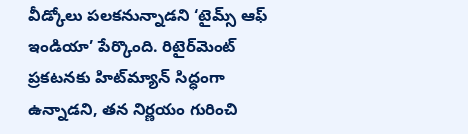వీడ్కోలు పలకనున్నాడని ‘టైమ్స్ ఆఫ్ ఇండియా’ పేర్కొంది. రిటైర్‌మెంట్‌ ప్రకటనకు హిట్‌మ్యాన్ సిద్ధంగా ఉన్నాడని, తన నిర్ణయం గురించి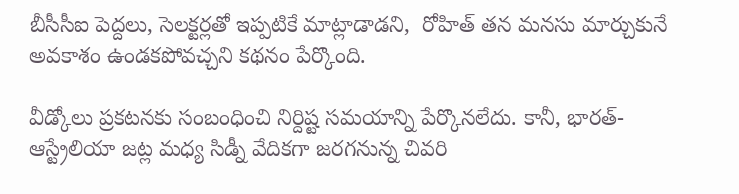బీసీసీఐ పెద్దలు, సెలక్టర్లతో ఇప్పటికే మాట్లాడాడని,  రోహిత్ తన మనసు మార్చుకునే అవకాశం ఉండకపోవచ్చని కథనం పేర్కొంది.

వీడ్కోలు ప్రకటనకు సంబంధించి నిర్దిష్ట సమయాన్ని పేర్కొనలేదు. కానీ, భారత్-ఆస్ట్రేలియా జట్ల మధ్య సిడ్నీ వేదికగా జరగనున్న చివరి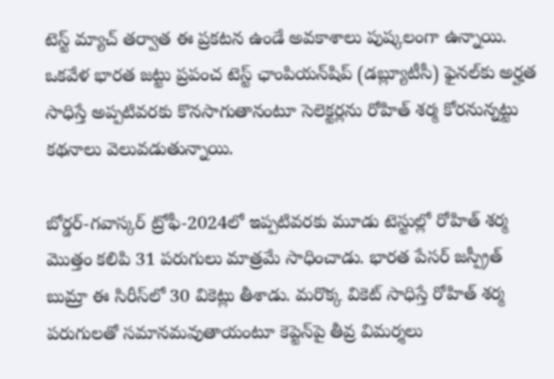టెస్ట్ మ్యాచ్ తర్వాత ఈ ప్రకటన ఉండే అవకాశాలు పుష్కలంగా ఉన్నాయి. ఒకవేళ భారత జట్టు ప్రపంచ టెస్ట్ ఛాంపియన్‌షిప్ (డబ్ల్యూటీసీ) ఫైనల్‌కు అర్హత సాధిస్తే అప్పటివరకు కొనసాగుతానంటూ సెలెక్టర్లను రోహిత్ శర్మ కోరనున్నట్టు కథనాలు వెలువడుతున్నాయి.

బోర్డర్-గవాస్కర్ ట్రోఫీ-2024లో ఇప్పటివరకు మూడు టెస్టుల్లో రోహిత్ శర్మ మొత్తం కలిపి 31 పరుగులు మాత్రమే సాధించాడు. భారత పేసర్ జస్ప్రీత్ బుమ్రా ఈ సిరీస్‌లో 30 వికెట్లు తీశాడు. మరొక్క వికెట్ సాధిస్తే రోహిత్ శర్మ పరుగులతో సమానమవుతాయంటూ కెప్టెన్‌పై తీవ్ర విమర్శలు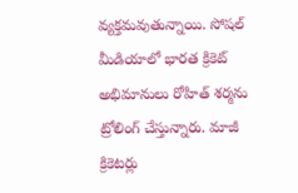వ్యక్తమవుతున్నాయి. సోషల్ మీడియాలో భారత క్రికెట్ అభిమానులు రోహిత్ శర్మను ట్రోలింగ్ చేస్తున్నారు. మాజీ క్రికెటర్లు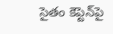సైతం కెప్టెన్‌పై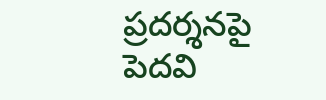ప్రదర్శనపై పెదవి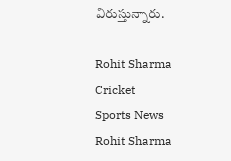విరుస్తున్నారు.

Rohit Sharma
Cricket
Sports News
Rohit Sharma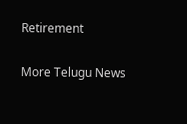Retirement

More Telugu News